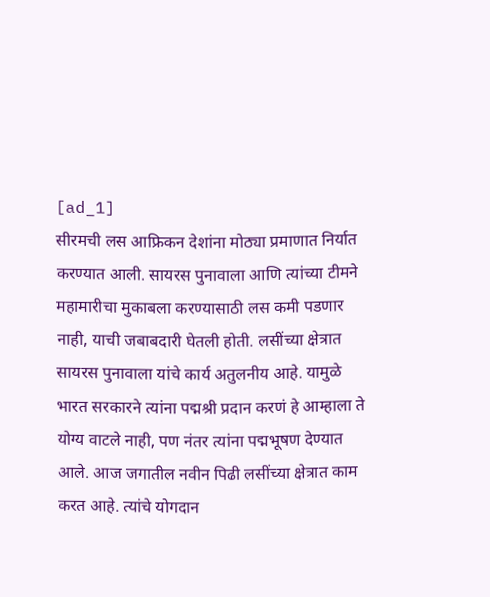[ad_1]
सीरमची लस आफ्रिकन देशांना मोठ्या प्रमाणात निर्यात करण्यात आली. सायरस पुनावाला आणि त्यांच्या टीमने महामारीचा मुकाबला करण्यासाठी लस कमी पडणार नाही, याची जबाबदारी घेतली होती. लसींच्या क्षेत्रात सायरस पुनावाला यांचे कार्य अतुलनीय आहे. यामुळे भारत सरकारने त्यांना पद्मश्री प्रदान करणं हे आम्हाला ते योग्य वाटले नाही, पण नंतर त्यांना पद्मभूषण देण्यात आले. आज जगातील नवीन पिढी लसींच्या क्षेत्रात काम करत आहे. त्यांचे योगदान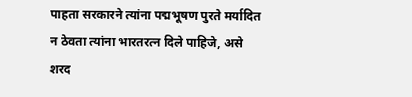पाहता सरकारने त्यांना पद्मभूषण पुरते मर्यादित न ठेवता त्यांना भारतरत्न दिले पाहिजे, असे शरद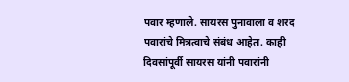पवार म्हणाले. सायरस पुनावाला व शरद पवारांचे मित्रत्वाचे संबंध आहेत. काही दिवसांपूर्वी सायरस यांनी पवारांनी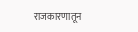राजकारणातून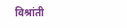विश्रांती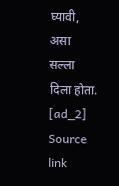घ्यावी, असा सल्ला दिला होता.
[ad_2]
Source link